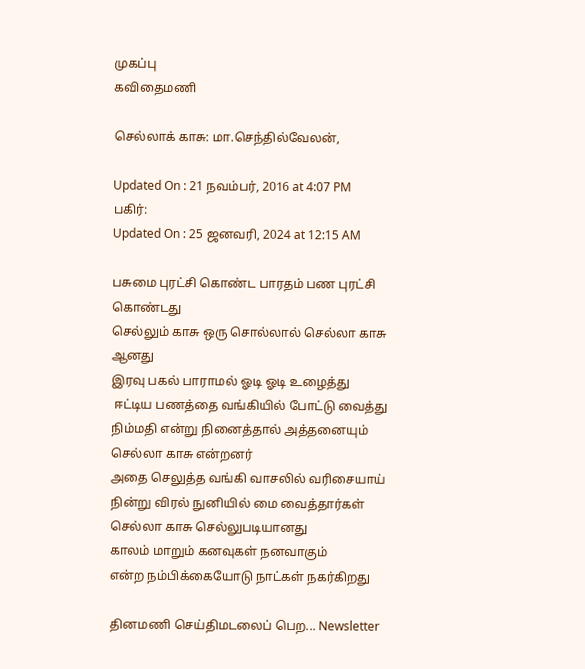முகப்பு
கவிதைமணி

செல்லாக் காசு: மா.செந்தில்வேலன்,

Updated On : 21 நவம்பர், 2016 at 4:07 PM
பகிர்:
Updated On : 25 ஜனவரி, 2024 at 12:15 AM

பசுமை புரட்சி கொண்ட பாரதம் பண புரட்சி கொண்டது
செல்லும் காசு ஒரு சொல்லால் செல்லா காசு ஆனது
இரவு பகல் பாராமல் ஓடி ஓடி உழைத்து
 ஈட்டிய பணத்தை வங்கியில் போட்டு வைத்து
நிம்மதி என்று நினைத்தால் அத்தனையும்
செல்லா காசு என்றனர்
அதை செலுத்த வங்கி வாசலில் வரிசையாய்
நின்று விரல் நுனியில் மை வைத்தார்கள்
செல்லா காசு செல்லுபடியானது
காலம் மாறும் கனவுகள் நனவாகும்
என்ற நம்பிக்கையோடு நாட்கள் நகர்கிறது

தினமணி செய்திமடலைப் பெற... Newsletter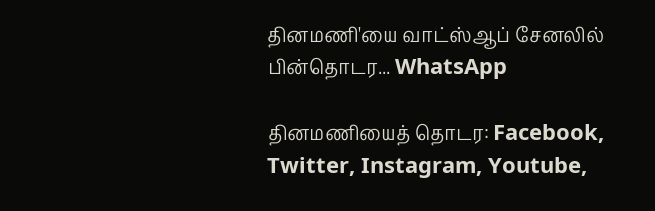தினமணி'யை வாட்ஸ்ஆப் சேனலில் பின்தொடர... WhatsApp

தினமணியைத் தொடர: Facebook, Twitter, Instagram, Youtube,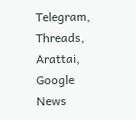Telegram, Threads, Arattai, Google News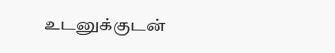உடனுக்குடன்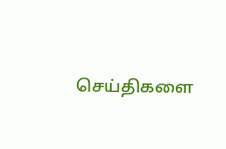செய்திகளை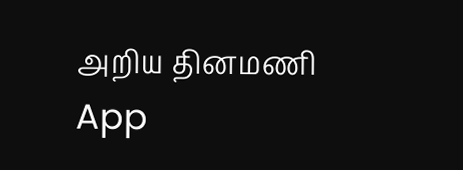அறிய தினமணி App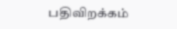பதிவிறக்கம்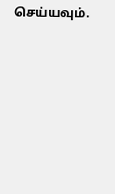செய்யவும்.